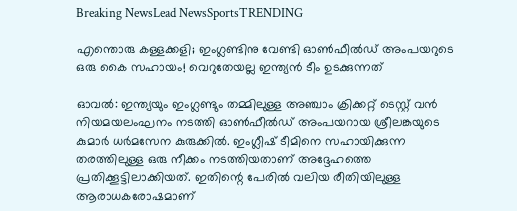Breaking NewsLead NewsSportsTRENDING

എന്തൊരു കള്ളക്കളി; ഇംഗ്ലണ്ടിനു വേണ്ടി ഓണ്‍ഫീല്‍ഡ് അംപയറുടെ ഒരു കൈ സഹായം! വെറുതേയല്ല ഇന്ത്യന്‍ ടീം ഉടക്കുന്നത്

ഓവല്‍: ഇന്ത്യയും ഇംഗ്ലണ്ടും തമ്മിലുള്ള അഞ്ചാം ക്രിക്കറ്റ് ടെസ്റ്റ് വന്‍ നിയമയലംഘനം നടത്തി ഓണ്‍ഫീല്‍ഡ് അംപയറായ ശ്രീലങ്കയുടെ കുമാര്‍ ധര്‍മസേന കുരുക്കില്‍. ഇംഗ്ലീഷ് ടീമിനെ സഹായിക്കുന്ന തരത്തിലുള്ള ഒരു നീക്കം നടത്തിയതാണ് അദ്ദേഹത്തെ പ്രതിക്കൂട്ടിലാക്കിയത്. ഇതിന്റെ പേരില്‍ വലിയ രീതിയിലുള്ള ആരാധകരോഷമാണ്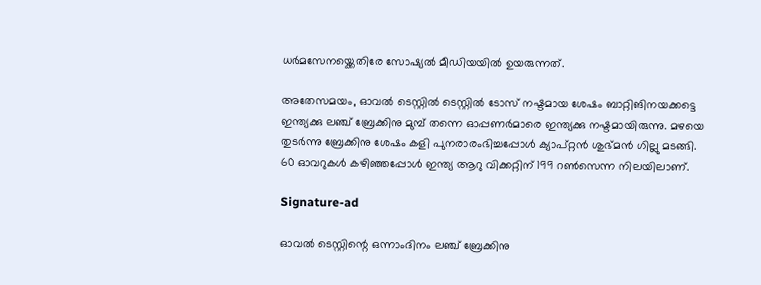ധര്‍മസേനയ്ക്കെതിരേ സോഷ്യല്‍ മീഡിയയില്‍ ഉയരുന്നത്.

അതേസമയം, ഓവല്‍ ടെസ്റ്റില്‍ ടെസ്റ്റില്‍ ടോസ് നഷ്ടമായ ശേഷം ബാറ്റിങിനയക്കട്ടെ ഇന്ത്യക്കു ലഞ്ച് ബ്രേക്കിനു മുമ്പ് തന്നെ ഓപ്പണര്‍മാരെ ഇന്ത്യക്കു നഷ്ടമായിരുന്നു. മഴയെ തുടര്‍ന്നു ബ്രേക്കിനു ശേഷം കളി പുനരാരംഭിച്ചപ്പോള്‍ ക്യാപ്റ്റന്‍ ശുഭ്മന്‍ ഗില്ലു മടങ്ങി. 60 ഓവറുകള്‍ കഴിഞ്ഞപ്പോള്‍ ഇന്ത്യ ആറു വിക്കറ്റിന് 199 റണ്‍സെന്ന നിലയിലാണ്.

Signature-ad

ഓവല്‍ ടെസ്റ്റിന്റെ ഒന്നാംദിനം ലഞ്ച് ബ്രേക്കിനു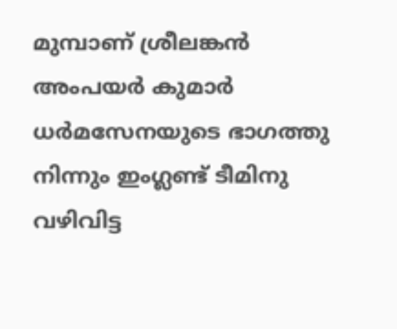മുമ്പാണ് ശ്രീലങ്കന്‍ അംപയര്‍ കുമാര്‍ ധര്‍മസേനയുടെ ഭാഗത്തു നിന്നും ഇംഗ്ലണ്ട് ടീമിനു വഴിവിട്ട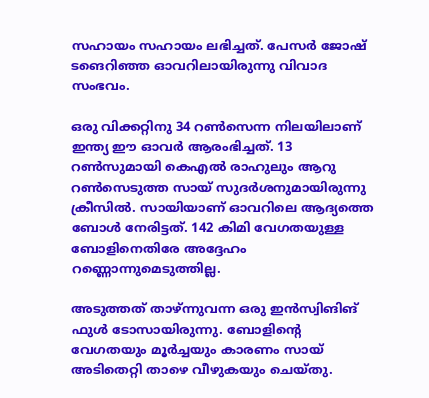സഹായം സഹായം ലഭിച്ചത്. പേസര്‍ ജോഷ് ടങെറിഞ്ഞ ഓവറിലായിരുന്നു വിവാദ സംഭവം.

ഒരു വിക്കറ്റിനു 34 റണ്‍സെന്ന നിലയിലാണ് ഇന്ത്യ ഈ ഓവര്‍ ആരംഭിച്ചത്. 13 റണ്‍സുമായി കെഎല്‍ രാഹുലും ആറു റണ്‍സെടുത്ത സായ് സുദര്‍ശനുമായിരുന്നു ക്രീസില്‍. സായിയാണ് ഓവറിലെ ആദ്യത്തെ ബോള്‍ നേരിട്ടത്. 142 കിമി വേഗതയുള്ള ബോളിനെതിരേ അദ്ദേഹം റണ്ണൊന്നുമെടുത്തില്ല.

അടുത്തത് താഴ്ന്നുവന്ന ഒരു ഇന്‍സ്വിങിങ് ഫുള്‍ ടോസായിരുന്നു. ബോളിന്റെ വേഗതയും മൂര്‍ച്ചയും കാരണം സായ് അടിതെറ്റി താഴെ വീഴുകയും ചെയ്തു.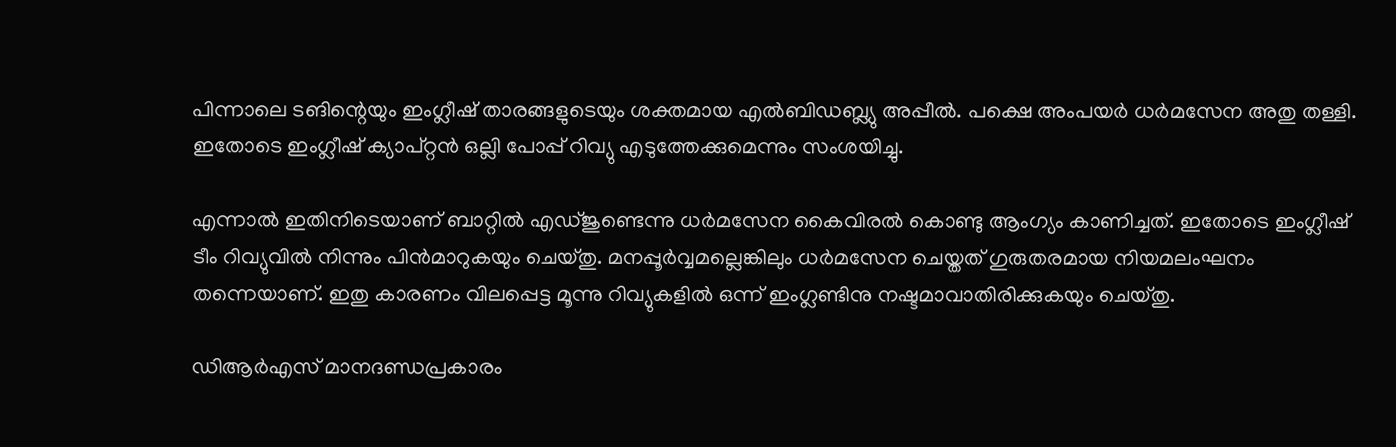പിന്നാലെ ടങിന്റെയും ഇംഗ്ലീഷ് താരങ്ങളുടെയും ശക്തമായ എല്‍ബിഡബ്ല്യു അപ്പീല്‍. പക്ഷെ അംപയര്‍ ധര്‍മസേന അതു തള്ളി. ഇതോടെ ഇംഗ്ലീഷ് ക്യാപ്റ്റന്‍ ഒല്ലി പോപ്പ് റിവ്യു എടുത്തേക്കുമെന്നും സംശയിച്ചു.

എന്നാല്‍ ഇതിനിടെയാണ് ബാറ്റില്‍ എഡ്ജുണ്ടെന്നു ധര്‍മസേന കൈവിരല്‍ കൊണ്ടു ആംഗ്യം കാണിച്ചത്. ഇതോടെ ഇംഗ്ലീഷ് ടീം റിവ്യുവില്‍ നിന്നും പിന്‍മാറുകയും ചെയ്തു. മനപ്പൂര്‍വ്വമല്ലെങ്കിലും ധര്‍മസേന ചെയ്തത് ഗുരുതരമായ നിയമലംഘനം തന്നെയാണ്. ഇതു കാരണം വിലപ്പെട്ട മൂന്നു റിവ്യുകളില്‍ ഒന്ന് ഇംഗ്ലണ്ടിനു നഷ്ടമാവാതിരിക്കുകയും ചെയ്തു.

ഡിആര്‍എസ് മാനദണ്ഡപ്രകാരം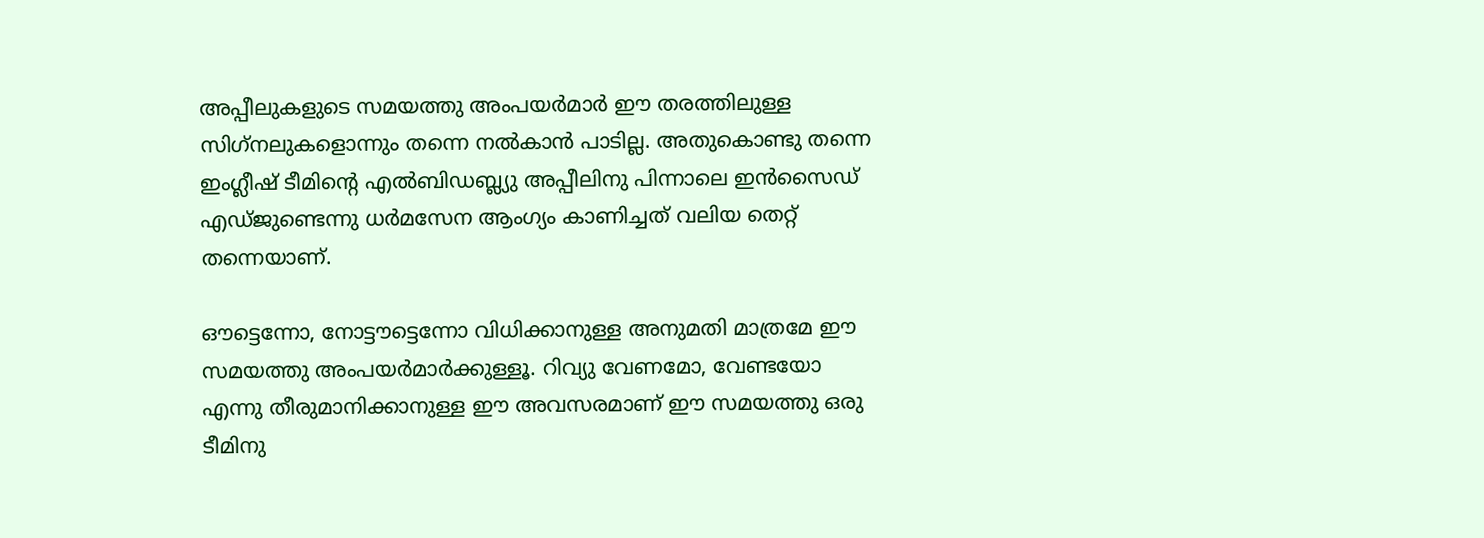അപ്പീലുകളുടെ സമയത്തു അംപയര്‍മാര്‍ ഈ തരത്തിലുള്ള സിഗ്‌നലുകളൊന്നും തന്നെ നല്‍കാന്‍ പാടില്ല. അതുകൊണ്ടു തന്നെ ഇംഗ്ലീഷ് ടീമിന്റെ എല്‍ബിഡബ്ല്യു അപ്പീലിനു പിന്നാലെ ഇന്‍സൈഡ് എഡ്ജുണ്ടെന്നു ധര്‍മസേന ആംഗ്യം കാണിച്ചത് വലിയ തെറ്റ് തന്നെയാണ്.

ഔട്ടെന്നോ, നോട്ടൗട്ടെന്നോ വിധിക്കാനുള്ള അനുമതി മാത്രമേ ഈ സമയത്തു അംപയര്‍മാര്‍ക്കുള്ളൂ. റിവ്യു വേണമോ, വേണ്ടയോ എന്നു തീരുമാനിക്കാനുള്ള ഈ അവസരമാണ് ഈ സമയത്തു ഒരു ടീമിനു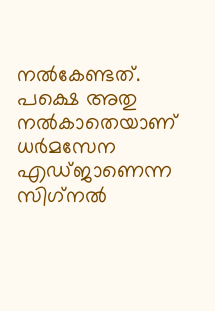നല്‍കേണ്ടത്. പക്ഷെ അതു നല്‍കാതെയാണ് ധര്‍മസേന എഡ്ജാണെന്ന സിഗ്‌നല്‍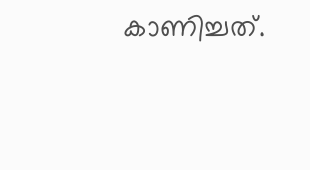കാണിച്ചത്.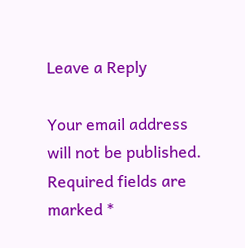Leave a Reply

Your email address will not be published. Required fields are marked *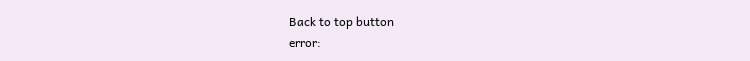Back to top button
error: